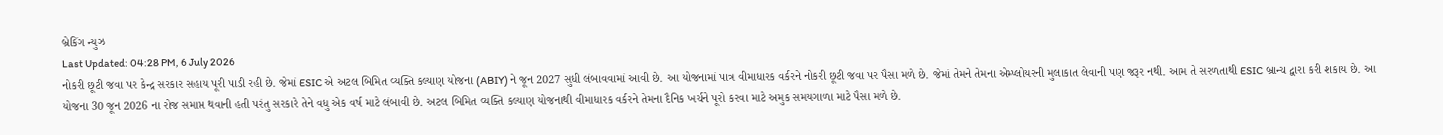બ્રેકિંગ ન્યુઝ
Last Updated: 04:28 PM, 6 July 2026
નોકરી છૂટી જવા પર કેન્દ્ર સરકાર સહાય પૂરી પાડી રહી છે. જેમાં ESIC એ અટલ બિમિત વ્યક્તિ કલ્યાણ યોજના (ABIY) ને જૂન 2027 સુધી લંબાવવામાં આવી છે. આ યોજનામાં પાત્ર વીમાધારક વર્કરને નોકરી છૂટી જવા પર પૈસા મળે છે. જેમાં તેમને તેમના એમ્પ્લોયરની મુલાકાત લેવાની પણ જરૂર નથી. આમ તે સરળતાથી ESIC બ્રાન્ચ દ્વારા કરી શકાય છે. આ યોજના 30 જૂન 2026 ના રોજ સમાપ્ત થવાની હતી પરંતુ સરકારે તેને વધુ એક વર્ષ માટે લંબાવી છે. અટલ બિમિત વ્યક્તિ કલ્યાણ યોજનાથી વીમાધારક વર્કરને તેમના દૈનિક ખર્ચને પૂરો કરવા માટે અમુક સમયગાળા માટે પૈસા મળે છે.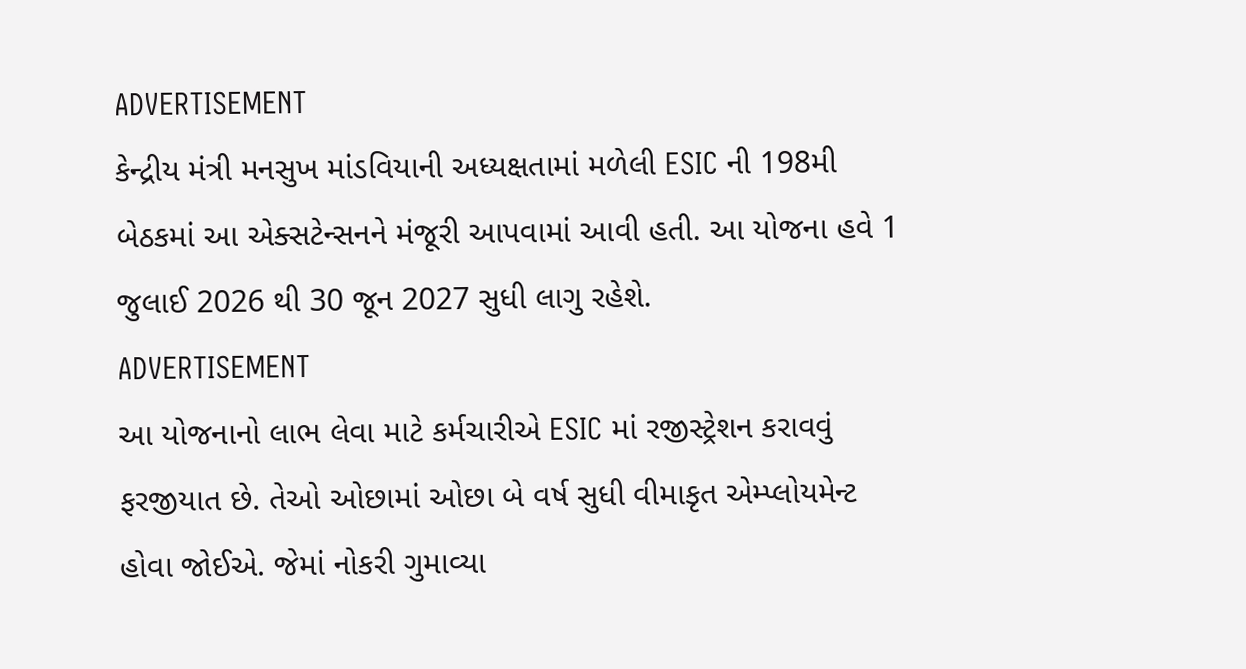ADVERTISEMENT
કેન્દ્રીય મંત્રી મનસુખ માંડવિયાની અધ્યક્ષતામાં મળેલી ESIC ની 198મી બેઠકમાં આ એક્સટેન્સનને મંજૂરી આપવામાં આવી હતી. આ યોજના હવે 1 જુલાઈ 2026 થી 30 જૂન 2027 સુધી લાગુ રહેશે.
ADVERTISEMENT
આ યોજનાનો લાભ લેવા માટે કર્મચારીએ ESIC માં રજીસ્ટ્રેશન કરાવવું ફરજીયાત છે. તેઓ ઓછામાં ઓછા બે વર્ષ સુધી વીમાકૃત એમ્પ્લોયમેન્ટ હોવા જોઈએ. જેમાં નોકરી ગુમાવ્યા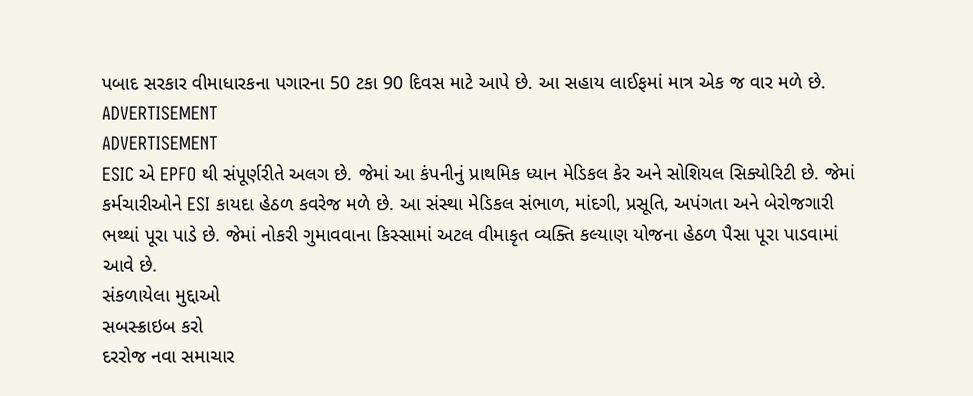પબાદ સરકાર વીમાધારકના પગારના 50 ટકા 90 દિવસ માટે આપે છે. આ સહાય લાઈફમાં માત્ર એક જ વાર મળે છે.
ADVERTISEMENT
ADVERTISEMENT
ESIC એ EPFO થી સંપૂર્ણરીતે અલગ છે. જેમાં આ કંપનીનું પ્રાથમિક ધ્યાન મેડિકલ કેર અને સોશિયલ સિક્યોરિટી છે. જેમાં કર્મચારીઓને ESI કાયદા હેઠળ કવરેજ મળે છે. આ સંસ્થા મેડિકલ સંભાળ, માંદગી, પ્રસૂતિ, અપંગતા અને બેરોજગારી ભથ્થાં પૂરા પાડે છે. જેમાં નોકરી ગુમાવવાના કિસ્સામાં અટલ વીમાકૃત વ્યક્તિ કલ્યાણ યોજના હેઠળ પૈસા પૂરા પાડવામાં આવે છે.
સંકળાયેલા મુદ્દાઓ
સબસ્ક્રાઇબ કરો
દરરોજ નવા સમાચાર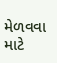મેળવવા માટે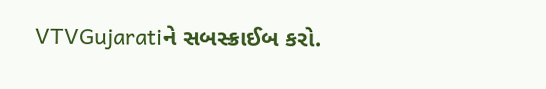VTVGujaratiને સબસ્ક્રાઈબ કરો.